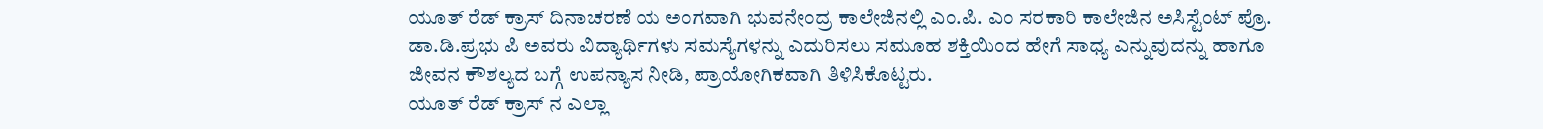ಯೂತ್ ರೆಡ್ ಕ್ರಾಸ್ ದಿನಾಚರಣೆ ಯ ಅಂಗವಾಗಿ ಭುವನೇಂದ್ರ ಕಾಲೇಜಿನಲ್ಲಿ ಎಂ.ಪಿ. ಎಂ ಸರಕಾರಿ ಕಾಲೇಜಿನ ಅಸಿಸ್ಟೆಂಟ್ ಪ್ರೊ. ಡಾ.ಡಿ.ಪ್ರಭು ಪಿ ಅವರು ವಿದ್ಯಾರ್ಥಿಗಳು ಸಮಸ್ಯೆಗಳನ್ನು ಎದುರಿಸಲು ಸಮೂಹ ಶಕ್ತಿಯಿಂದ ಹೇಗೆ ಸಾಧ್ಯ ಎನ್ನುವುದನ್ನು ಹಾಗೂ ಜೀವನ ಕೌಶಲ್ಯದ ಬಗ್ಗೆ ಉಪನ್ಯಾಸ ನೀಡಿ, ಪ್ರಾಯೋಗಿಕವಾಗಿ ತಿಳಿಸಿಕೊಟ್ಟರು.
ಯೂತ್ ರೆಡ್ ಕ್ರಾಸ್ ನ ಎಲ್ಲಾ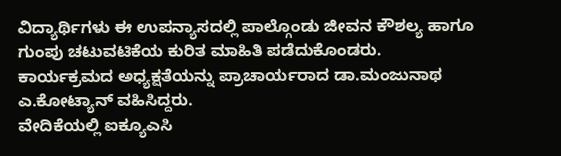ವಿದ್ಯಾರ್ಥಿಗಳು ಈ ಉಪನ್ಯಾಸದಲ್ಲಿ ಪಾಲ್ಗೊಂಡು ಜೀವನ ಕೌಶಲ್ಯ ಹಾಗೂ ಗುಂಪು ಚಟುವಟಿಕೆಯ ಕುರಿತ ಮಾಹಿತಿ ಪಡೆದುಕೊಂಡರು.
ಕಾರ್ಯಕ್ರಮದ ಅಧ್ಯಕ್ಷತೆಯನ್ನು ಪ್ರಾಚಾರ್ಯರಾದ ಡಾ.ಮಂಜುನಾಥ ಎ.ಕೋಟ್ಯಾನ್ ವಹಿಸಿದ್ದರು.
ವೇದಿಕೆಯಲ್ಲಿ ಐಕ್ಯೂಎಸಿ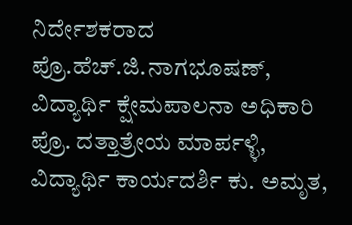ನಿರ್ದೇಶಕರಾದ ಪ್ರೊ.ಹೆಚ್.ಜಿ.ನಾಗಭೂಷಣ್, ವಿದ್ಯಾರ್ಥಿ ಕ್ಷೇಮಪಾಲನಾ ಅಧಿಕಾರಿ ಪ್ರೊ. ದತ್ತಾತ್ರೇಯ ಮಾರ್ಪಳ್ಳಿ, ವಿದ್ಯಾರ್ಥಿ ಕಾರ್ಯದರ್ಶಿ ಕು. ಅಮೃತ,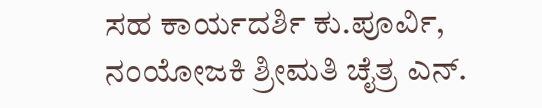ಸಹ ಕಾರ್ಯದರ್ಶಿ ಕು.ಪೂರ್ವಿ, ನಂಯೋಜಕಿ ಶ್ರೀಮತಿ ಚೈತ್ರ ಎನ್.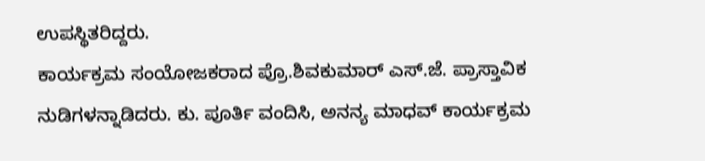ಉಪಸ್ಥಿತರಿದ್ದರು.
ಕಾರ್ಯಕ್ರಮ ಸಂಯೋಜಕರಾದ ಪ್ರೊ.ಶಿವಕುಮಾರ್ ಎಸ್.ಜೆ. ಪ್ರಾಸ್ತಾವಿಕ ನುಡಿಗಳನ್ನಾಡಿದರು. ಕು. ಪೂರ್ತಿ ವಂದಿಸಿ, ಅನನ್ಯ ಮಾಧವ್ ಕಾರ್ಯಕ್ರಮ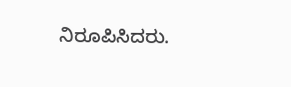ನಿರೂಪಿಸಿದರು.